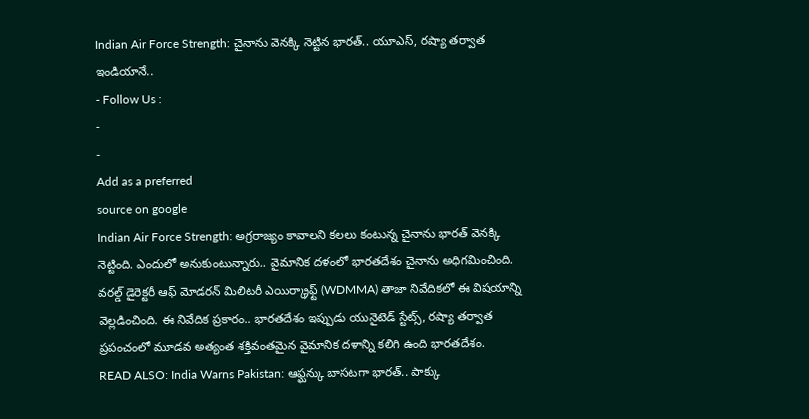Indian Air Force Strength: చైనాను వెనక్కి నెట్టిన భారత్.. యూఎస్, రష్యా తర్వాత ఇండియానే..
- Follow Us :
-
-
Add as a preferred
source on google
Indian Air Force Strength: అగ్రరాజ్యం కావాలని కలలు కంటున్న చైనాను భారత్ వెనక్కి నెట్టింది. ఎందులో అనుకుంటున్నారు.. వైమానిక దళంలో భారతదేశం చైనాను అధిగమించింది. వరల్డ్ డైరెక్టరీ ఆఫ్ మోడరన్ మిలిటరీ ఎయిర్క్రాఫ్ట్ (WDMMA) తాజా నివేదికలో ఈ విషయాన్ని వెల్లడించింది. ఈ నివేదిక ప్రకారం.. భారతదేశం ఇప్పుడు యునైటెడ్ స్టేట్స్, రష్యా తర్వాత ప్రపంచంలో మూడవ అత్యంత శక్తివంతమైన వైమానిక దళాన్ని కలిగి ఉంది భారతదేశం.
READ ALSO: India Warns Pakistan: ఆఫ్ఘన్కు బాసటగా భారత్.. పాక్కు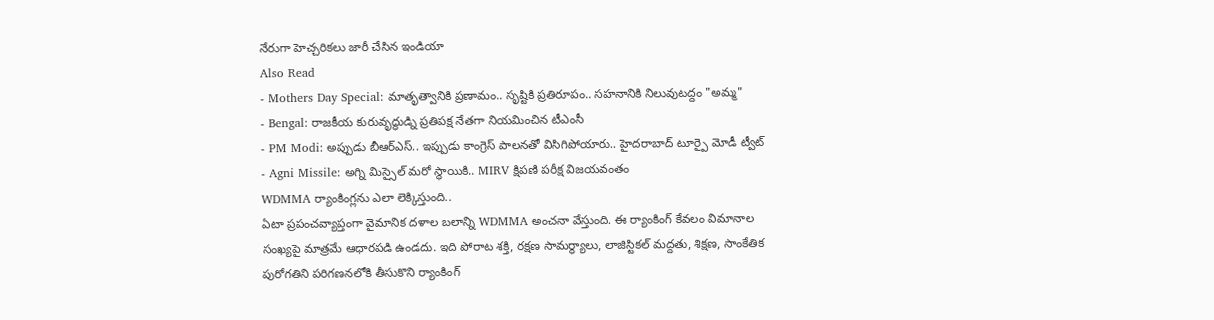నేరుగా హెచ్చరికలు జారీ చేసిన ఇండియా
Also Read
- Mothers Day Special: మాతృత్వానికి ప్రణామం.. సృష్టికి ప్రతిరూపం.. సహనానికి నిలువుటద్దం "అమ్మ"
- Bengal: రాజకీయ కురువృద్ధుడ్ని ప్రతిపక్ష నేతగా నియమించిన టీఎంసీ
- PM Modi: అప్పుడు బీఆర్ఎస్.. ఇప్పుడు కాంగ్రెస్ పాలనతో విసిగిపోయారు.. హైదరాబాద్ టూర్పై మోడీ ట్వీట్
- Agni Missile: అగ్ని మిస్సైల్ మరో స్థాయికి.. MIRV క్షిపణి పరీక్ష విజయవంతం
WDMMA ర్యాంకింగ్లను ఎలా లెక్కిస్తుంది..
ఏటా ప్రపంచవ్యాప్తంగా వైమానిక దళాల బలాన్ని WDMMA అంచనా వేస్తుంది. ఈ ర్యాంకింగ్ కేవలం విమానాల సంఖ్యపై మాత్రమే ఆధారపడి ఉండదు. ఇది పోరాట శక్తి, రక్షణ సామర్థ్యాలు, లాజిస్టికల్ మద్దతు, శిక్షణ, సాంకేతిక పురోగతిని పరిగణనలోకి తీసుకొని ర్యాంకింగ్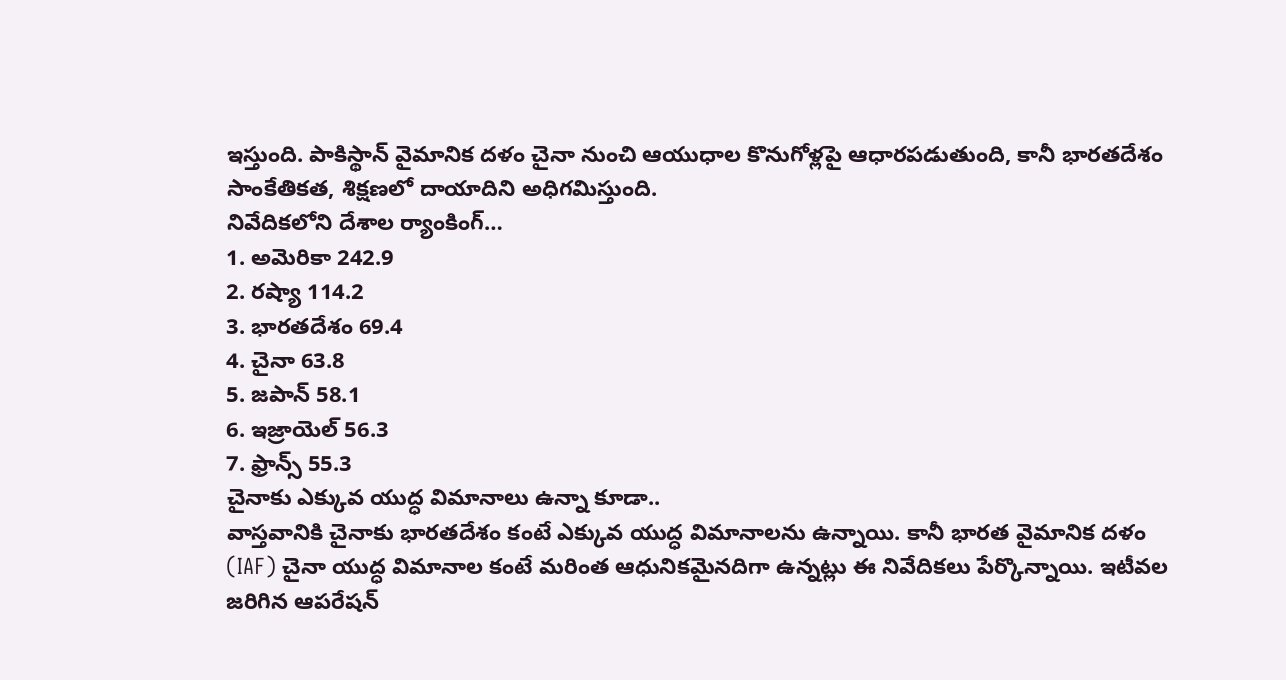ఇస్తుంది. పాకిస్థాన్ వైమానిక దళం చైనా నుంచి ఆయుధాల కొనుగోళ్లపై ఆధారపడుతుంది, కానీ భారతదేశం సాంకేతికత, శిక్షణలో దాయాదిని అధిగమిస్తుంది.
నివేదికలోని దేశాల ర్యాంకింగ్…
1. అమెరికా 242.9
2. రష్యా 114.2
3. భారతదేశం 69.4
4. చైనా 63.8
5. జపాన్ 58.1
6. ఇజ్రాయెల్ 56.3
7. ఫ్రాన్స్ 55.3
చైనాకు ఎక్కువ యుద్ధ విమానాలు ఉన్నా కూడా..
వాస్తవానికి చైనాకు భారతదేశం కంటే ఎక్కువ యుద్ధ విమానాలను ఉన్నాయి. కానీ భారత వైమానిక దళం (IAF) చైనా యుద్ధ విమానాల కంటే మరింత ఆధునికమైనదిగా ఉన్నట్లు ఈ నివేదికలు పేర్కొన్నాయి. ఇటీవల జరిగిన ఆపరేషన్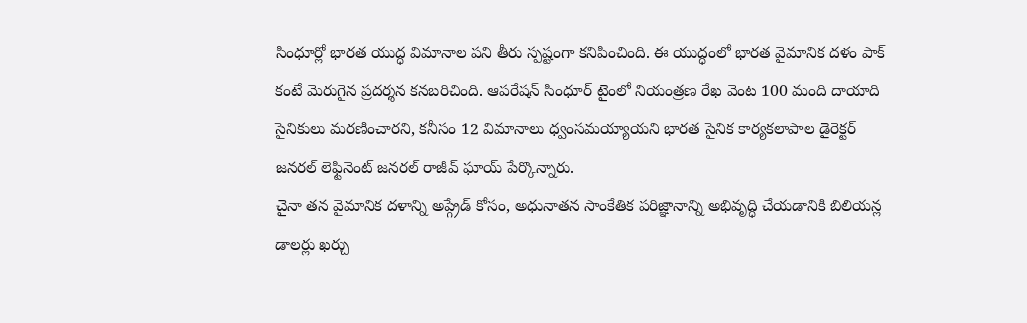సింధూర్లో భారత యుద్ధ విమానాల పని తీరు స్పష్టంగా కనిపించింది. ఈ యుద్ధంలో భారత వైమానిక దళం పాక్ కంటే మెరుగైన ప్రదర్శన కనబరిచింది. ఆపరేషన్ సింధూర్ టైంలో నియంత్రణ రేఖ వెంట 100 మంది దాయాది సైనికులు మరణించారని, కనీసం 12 విమానాలు ధ్వంసమయ్యాయని భారత సైనిక కార్యకలాపాల డైరెక్టర్ జనరల్ లెఫ్టినెంట్ జనరల్ రాజీవ్ ఘాయ్ పేర్కొన్నారు.
చైనా తన వైమానిక దళాన్ని అప్గ్రేడ్ కోసం, అధునాతన సాంకేతిక పరిజ్ఞానాన్ని అభివృద్ధి చేయడానికి బిలియన్ల డాలర్లు ఖర్చు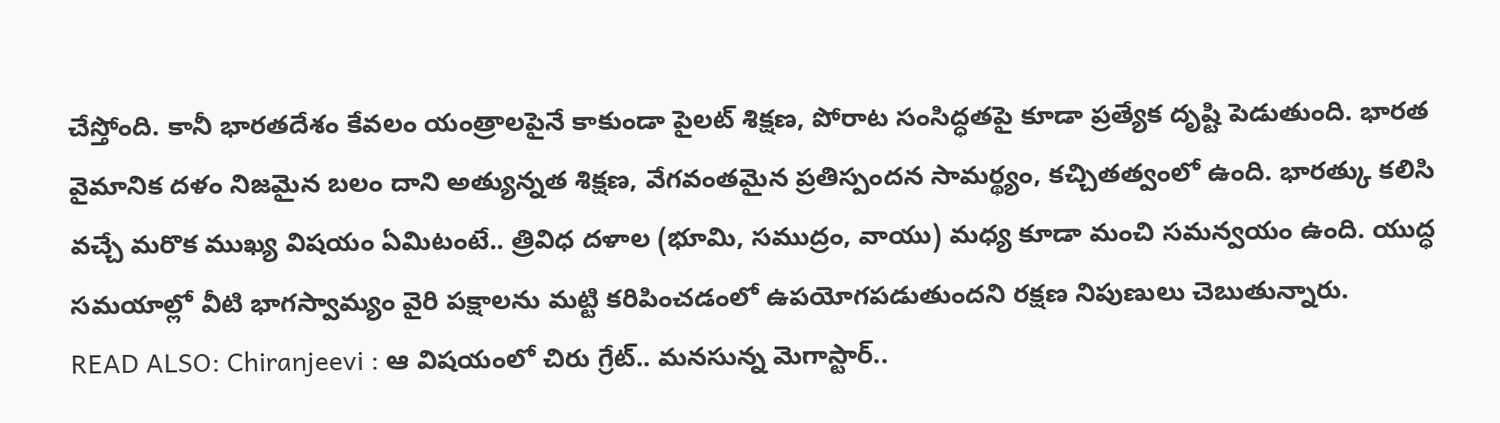చేస్తోంది. కానీ భారతదేశం కేవలం యంత్రాలపైనే కాకుండా పైలట్ శిక్షణ, పోరాట సంసిద్ధతపై కూడా ప్రత్యేక దృష్టి పెడుతుంది. భారత వైమానిక దళం నిజమైన బలం దాని అత్యున్నత శిక్షణ, వేగవంతమైన ప్రతిస్పందన సామర్థ్యం, కచ్చితత్వంలో ఉంది. భారత్కు కలిసి వచ్చే మరొక ముఖ్య విషయం ఏమిటంటే.. త్రివిధ దళాల (భూమి, సముద్రం, వాయు) మధ్య కూడా మంచి సమన్వయం ఉంది. యుద్ధ సమయాల్లో వీటి భాగస్వామ్యం వైరి పక్షాలను మట్టి కరిపించడంలో ఉపయోగపడుతుందని రక్షణ నిపుణులు చెబుతున్నారు.
READ ALSO: Chiranjeevi : ఆ విషయంలో చిరు గ్రేట్.. మనసున్న మెగాస్టార్..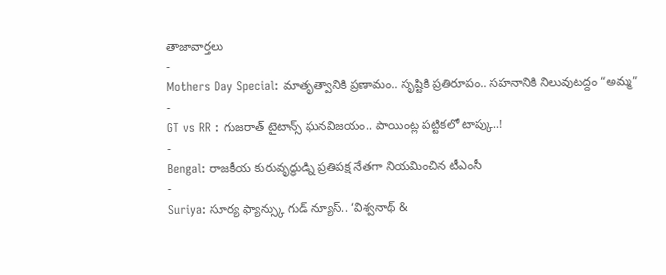తాజావార్తలు
-
Mothers Day Special: మాతృత్వానికి ప్రణామం.. సృష్టికి ప్రతిరూపం.. సహనానికి నిలువుటద్దం “అమ్మ”
-
GT vs RR : గుజరాత్ టైటాన్స్ ఘనవిజయం.. పాయింట్ల పట్టికలో టాప్కు..!
-
Bengal: రాజకీయ కురువృద్ధుడ్ని ప్రతిపక్ష నేతగా నియమించిన టీఎంసీ
-
Suriya: సూర్య ఫ్యాన్స్కు గుడ్ న్యూస్.. ‘విశ్వనాథ్ &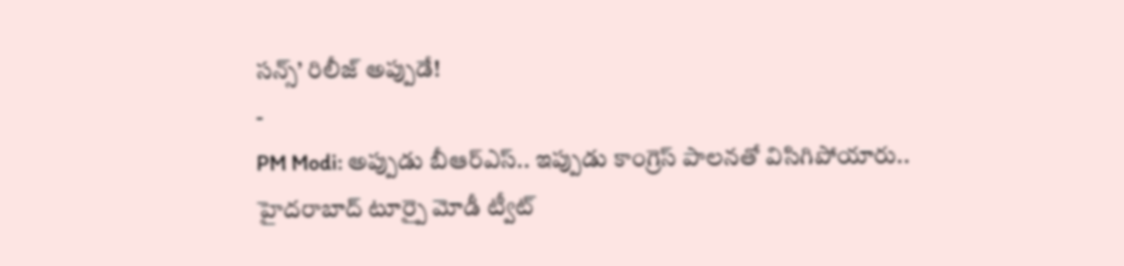సన్స్’ రిలీజ్ అప్పుడే!
-
PM Modi: అప్పుడు బీఆర్ఎస్.. ఇప్పుడు కాంగ్రెస్ పాలనతో విసిగిపోయారు.. హైదరాబాద్ టూర్పై మోడీ ట్వీట్